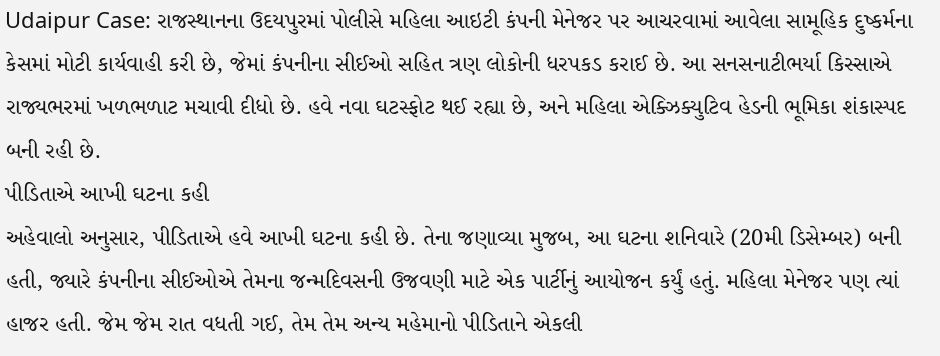Udaipur Case: રાજસ્થાનના ઉદયપુરમાં પોલીસે મહિલા આઇટી કંપની મેનેજર પર આચરવામાં આવેલા સામૂહિક દુષ્કર્મના કેસમાં મોટી કાર્યવાહી કરી છે, જેમાં કંપનીના સીઈઓ સહિત ત્રણ લોકોની ધરપકડ કરાઈ છે. આ સનસનાટીભર્યા કિસ્સાએ રાજ્યભરમાં ખળભળાટ મચાવી દીધો છે. હવે નવા ઘટસ્ફોટ થઈ રહ્યા છે, અને મહિલા એક્ઝિક્યુટિવ હેડની ભૂમિકા શંકાસ્પદ બની રહી છે.
પીડિતાએ આખી ઘટના કહી
અહેવાલો અનુસાર, પીડિતાએ હવે આખી ઘટના કહી છે. તેના જણાવ્યા મુજબ, આ ઘટના શનિવારે (20મી ડિસેમ્બર) બની હતી, જ્યારે કંપનીના સીઈઓએ તેમના જન્મદિવસની ઉજવણી માટે એક પાર્ટીનું આયોજન કર્યું હતું. મહિલા મેનેજર પણ ત્યાં હાજર હતી. જેમ જેમ રાત વધતી ગઈ, તેમ તેમ અન્ય મહેમાનો પીડિતાને એકલી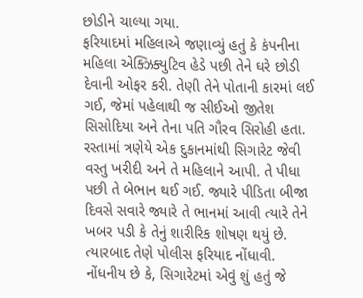છોડીને ચાલ્યા ગયા.
ફરિયાદમાં મહિલાએ જણાવ્યું હતું કે કંપનીના મહિલા એક્ઝિક્યુટિવ હેડે પછી તેને ઘરે છોડી દેવાની ઓફર કરી. તેણી તેને પોતાની કારમાં લઈ ગઈ, જેમાં પહેલાથી જ સીઈઓ જીતેશ સિસોદિયા અને તેના પતિ ગૌરવ સિરોહી હતા. રસ્તામાં ત્રણેયે એક દુકાનમાંથી સિગારેટ જેવી વસ્તુ ખરીદી અને તે મહિલાને આપી. તે પીધા પછી તે બેભાન થઈ ગઈ. જ્યારે પીડિતા બીજા દિવસે સવારે જ્યારે તે ભાનમાં આવી ત્યારે તેને ખબર પડી કે તેનું શારીરિક શોષણ થયું છે. ત્યારબાદ તેણે પોલીસ ફરિયાદ નોંધાવી.
નોંધનીય છે કે, સિગારેટમાં એવું શું હતું જે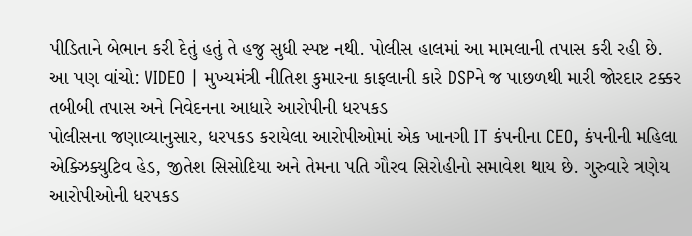પીડિતાને બેભાન કરી દેતું હતું તે હજુ સુધી સ્પષ્ટ નથી. પોલીસ હાલમાં આ મામલાની તપાસ કરી રહી છે.
આ પણ વાંચો: VIDEO | મુખ્યમંત્રી નીતિશ કુમારના કાફલાની કારે DSPને જ પાછળથી મારી જોરદાર ટક્કર
તબીબી તપાસ અને નિવેદનના આધારે આરોપીની ધરપકડ
પોલીસના જણાવ્યાનુસાર, ધરપકડ કરાયેલા આરોપીઓમાં એક ખાનગી IT કંપનીના CEO, કંપનીની મહિલા એક્ઝિક્યુટિવ હેડ, જીતેશ સિસોદિયા અને તેમના પતિ ગૌરવ સિરોહીનો સમાવેશ થાય છે. ગુરુવારે ત્રણેય આરોપીઓની ધરપકડ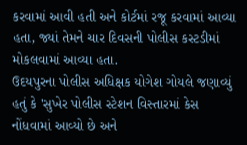કરવામાં આવી હતી અને કોર્ટમાં રજૂ કરવામાં આવ્યા હતા, જ્યાં તેમને ચાર દિવસની પોલીસ કસ્ટડીમાં મોકલવામાં આવ્યા હતા.
ઉદયપુરના પોલીસ અધિક્ષક યોગેશ ગોયલે જણાવ્યું હતું કે 'સુખેર પોલીસ સ્ટેશન વિસ્તારમાં કેસ નોંધવામાં આવ્યો છે અને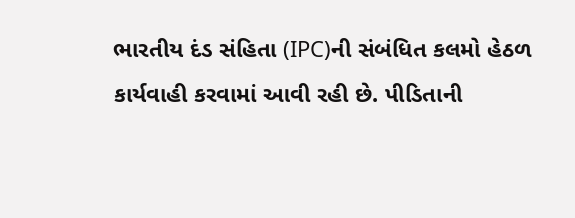ભારતીય દંડ સંહિતા (IPC)ની સંબંધિત કલમો હેઠળ કાર્યવાહી કરવામાં આવી રહી છે. પીડિતાની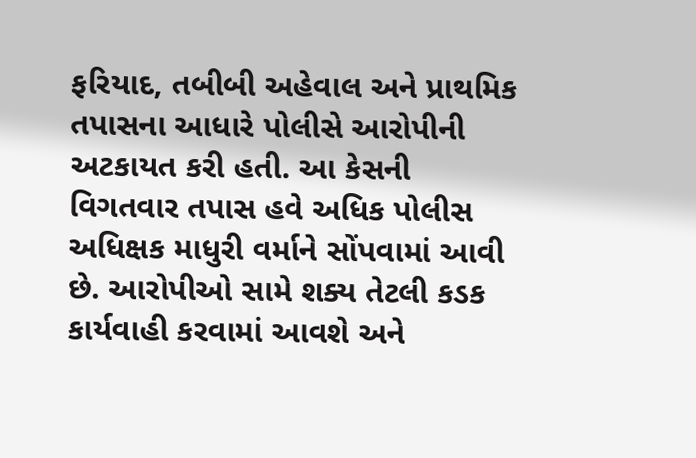ફરિયાદ, તબીબી અહેવાલ અને પ્રાથમિક તપાસના આધારે પોલીસે આરોપીની અટકાયત કરી હતી. આ કેસની વિગતવાર તપાસ હવે અધિક પોલીસ અધિક્ષક માધુરી વર્માને સોંપવામાં આવી છે. આરોપીઓ સામે શક્ય તેટલી કડક કાર્યવાહી કરવામાં આવશે અને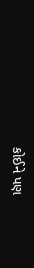કોઈને પણ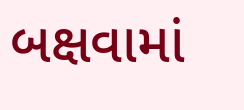બક્ષવામાં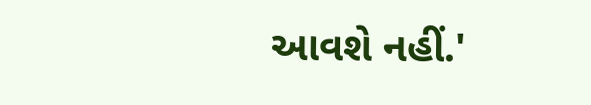આવશે નહીં.'